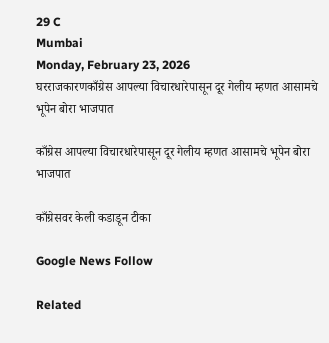29 C
Mumbai
Monday, February 23, 2026
घरराजकारणकाँग्रेस आपल्या विचारधारेपासून दूर गेलीय म्हणत आसामचे भूपेन बोरा भाजपात

काँग्रेस आपल्या विचारधारेपासून दूर गेलीय म्हणत आसामचे भूपेन बोरा भाजपात

काँग्रेसवर केली कडाडून टीका

Google News Follow

Related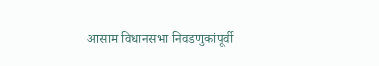आसाम विधानसभा निवडणुकांपूर्वी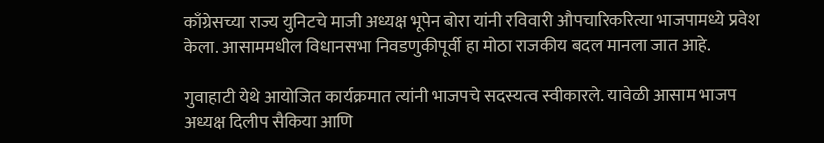काँग्रेसच्या राज्य युनिटचे माजी अध्यक्ष भूपेन बोरा यांनी रविवारी औपचारिकरित्या भाजपामध्ये प्रवेश केला. आसाममधील विधानसभा निवडणुकीपूर्वी हा मोठा राजकीय बदल मानला जात आहे.

गुवाहाटी येथे आयोजित कार्यक्रमात त्यांनी भाजपचे सदस्यत्व स्वीकारले. यावेळी आसाम भाजप अध्यक्ष दिलीप सैकिया आणि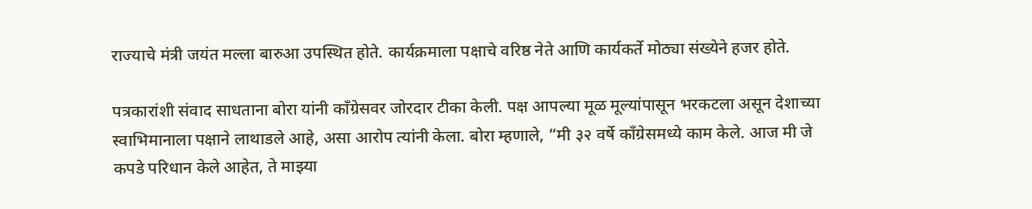राज्याचे मंत्री जयंत मल्ला बारुआ उपस्थित होते. कार्यक्रमाला पक्षाचे वरिष्ठ नेते आणि कार्यकर्ते मोठ्या संख्येने हजर होते.

पत्रकारांशी संवाद साधताना बोरा यांनी काँग्रेसवर जोरदार टीका केली. पक्ष आपल्या मूळ मूल्यांपासून भरकटला असून देशाच्या स्वाभिमानाला पक्षाने लाथाडले आहे, असा आरोप त्यांनी केला. बोरा म्हणाले, “मी ३२ वर्षे काँग्रेसमध्ये काम केले. आज मी जे कपडे परिधान केले आहेत, ते माझ्या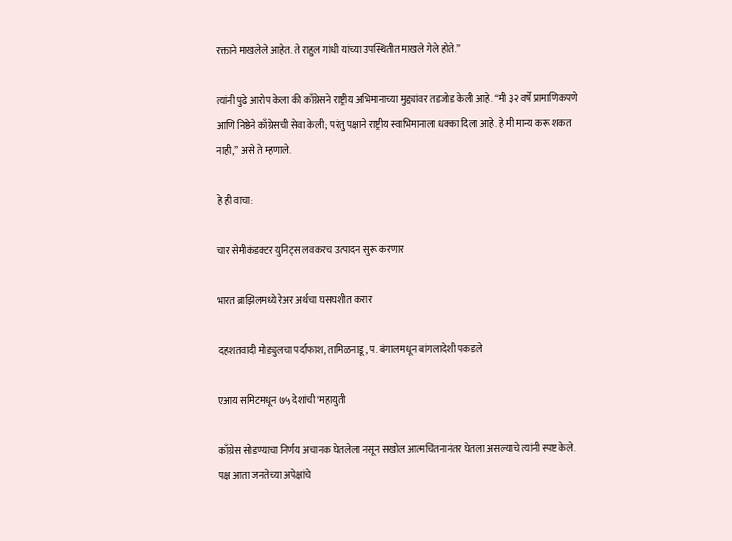रक्ताने माखलेले आहेत. ते राहुल गांधी यांच्या उपस्थितीत माखले गेले होते.”

त्यांनी पुढे आरोप केला की काँग्रेसने राष्ट्रीय अभिमानाच्या मुद्द्यांवर तडजोड केली आहे. “मी ३२ वर्षे प्रामाणिकपणे आणि निष्ठेने काँग्रेसची सेवा केली; परंतु पक्षाने राष्ट्रीय स्वाभिमानाला धक्का दिला आहे. हे मी मान्य करू शकत नाही,” असे ते म्हणाले.

हे ही वाचा:

चार सेमीकंडक्टर युनिट्स लवकरच उत्पादन सुरू करणार

भारत ब्राझिलमध्ये रेअर अर्थचा घसघशीत करार

दहशतवादी मोड्युलचा पर्दाफाश, तामिळनाडू, प. बंगालमधून बांगलादेशी पकडले

एआय समिटमधून ७५ देशांची ‘महायुती

काँग्रेस सोडण्याचा निर्णय अचानक घेतलेला नसून सखोल आत्मचिंतनानंतर घेतला असल्याचे त्यांनी स्पष्ट केले. पक्ष आता जनतेच्या अपेक्षांचे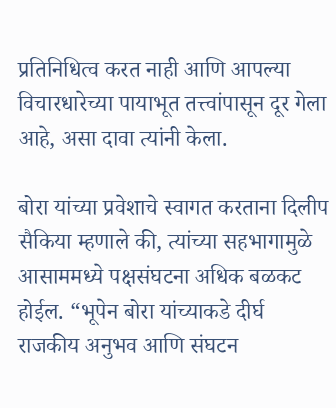प्रतिनिधित्व करत नाही आणि आपल्या विचारधारेच्या पायाभूत तत्त्वांपासून दूर गेला आहे, असा दावा त्यांनी केला.

बोरा यांच्या प्रवेशाचे स्वागत करताना दिलीप सैकिया म्हणाले की, त्यांच्या सहभागामुळे आसाममध्ये पक्षसंघटना अधिक बळकट होईल. “भूपेन बोरा यांच्याकडे दीर्घ राजकीय अनुभव आणि संघटन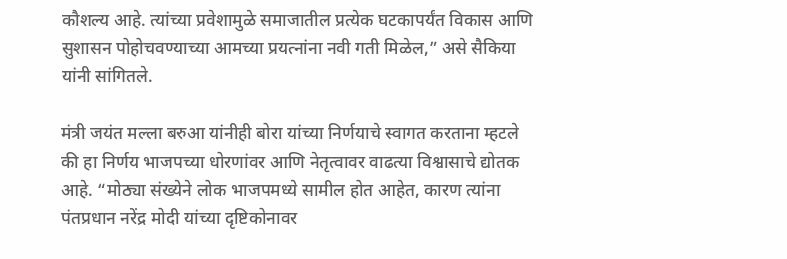कौशल्य आहे. त्यांच्या प्रवेशामुळे समाजातील प्रत्येक घटकापर्यंत विकास आणि सुशासन पोहोचवण्याच्या आमच्या प्रयत्नांना नवी गती मिळेल,” असे सैकिया यांनी सांगितले.

मंत्री जयंत मल्ला बरुआ यांनीही बोरा यांच्या निर्णयाचे स्वागत करताना म्हटले की हा निर्णय भाजपच्या धोरणांवर आणि नेतृत्वावर वाढत्या विश्वासाचे द्योतक आहे. “मोठ्या संख्येने लोक भाजपमध्ये सामील होत आहेत, कारण त्यांना पंतप्रधान नरेंद्र मोदी यांच्या दृष्टिकोनावर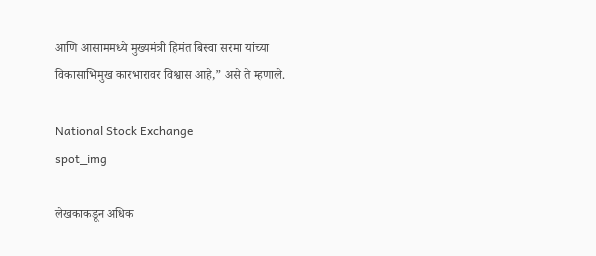आणि आसाममध्ये मुख्यमंत्री हिमंत बिस्वा सरमा यांच्या विकासाभिमुख कारभारावर विश्वास आहे,” असे ते म्हणाले.

National Stock Exchange
spot_img

लेखकाकडून अधिक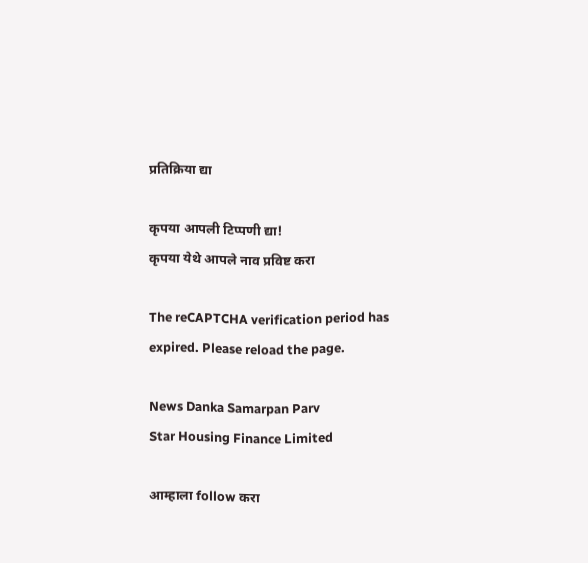प्रतिक्रिया द्या

कृपया आपली टिप्पणी द्या!
कृपया येथे आपले नाव प्रविष्ट करा

The reCAPTCHA verification period has expired. Please reload the page.

News Danka Samarpan Parv
Star Housing Finance Limited

आम्हाला follow करा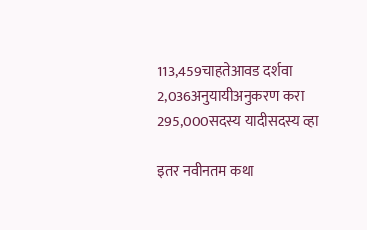113,459चाहतेआवड दर्शवा
2,036अनुयायीअनुकरण करा
295,000सदस्य यादीसदस्य व्हा

इतर नवीनतम कथा